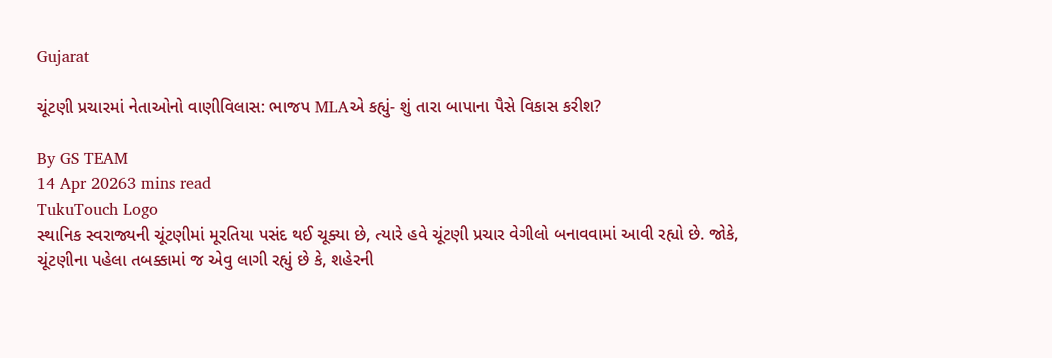Gujarat

ચૂંટણી પ્રચારમાં નેતાઓનો વાણીવિલાસ: ભાજપ MLAએ કહ્યું- શું તારા બાપાના પૈસે વિકાસ કરીશ?

By GS TEAM
14 Apr 20263 mins read
TukuTouch Logo
સ્થાનિક સ્વરાજ્યની ચૂંટણીમાં મૂરતિયા પસંદ થઈ ચૂક્યા છે, ત્યારે હવે ચૂંટણી પ્રચાર વેગીલો બનાવવામાં આવી રહ્યો છે. જોકે, ચૂંટણીના પહેલા તબક્કામાં જ એવુ લાગી રહ્યું છે કે, શહેરની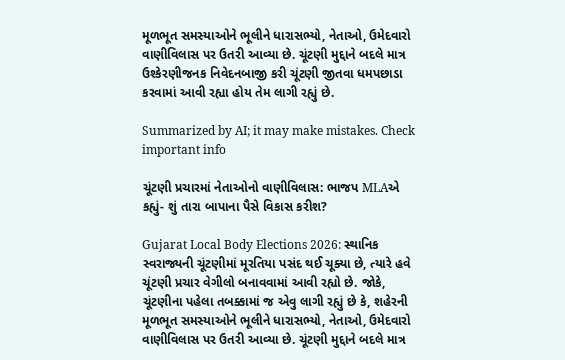મૂળભૂત સમસ્યાઓને ભૂલીને ધારાસભ્યો, નેતાઓ, ઉમેદવારો વાણીવિલાસ પર ઉતરી આવ્યા છે. ચૂંટણી મુદ્દાને બદલે માત્ર ઉશ્કેરણીજનક નિવેદનબાજી કરી ચૂંટણી જીતવા ધમપછાડા કરવામાં આવી રહ્યા હોય તેમ લાગી રહ્યું છે.

Summarized by AI; it may make mistakes. Check important info

ચૂંટણી પ્રચારમાં નેતાઓનો વાણીવિલાસ: ભાજપ MLAએ કહ્યું- શું તારા બાપાના પૈસે વિકાસ કરીશ?

Gujarat Local Body Elections 2026: સ્થાનિક સ્વરાજ્યની ચૂંટણીમાં મૂરતિયા પસંદ થઈ ચૂક્યા છે, ત્યારે હવે ચૂંટણી પ્રચાર વેગીલો બનાવવામાં આવી રહ્યો છે. જોકે, ચૂંટણીના પહેલા તબક્કામાં જ એવુ લાગી રહ્યું છે કે, શહેરની મૂળભૂત સમસ્યાઓને ભૂલીને ધારાસભ્યો, નેતાઓ, ઉમેદવારો વાણીવિલાસ પર ઉતરી આવ્યા છે. ચૂંટણી મુદ્દાને બદલે માત્ર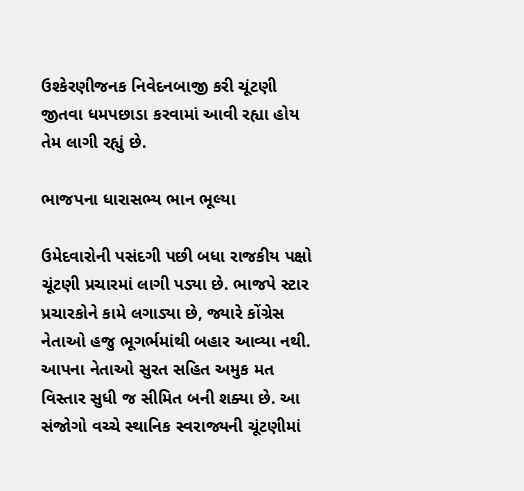ઉશ્કેરણીજનક નિવેદનબાજી કરી ચૂંટણી જીતવા ધમપછાડા કરવામાં આવી રહ્યા હોય તેમ લાગી રહ્યું છે.

ભાજપના ધારાસભ્ય ભાન ભૂલ્યા

ઉમેદવારોની પસંદગી પછી બધા રાજકીય પક્ષો ચૂંટણી પ્રચારમાં લાગી પડ્યા છે. ભાજપે સ્ટાર પ્રચારકોને કામે લગાડ્યા છે, જ્યારે કોંગ્રેસ નેતાઓ હજુ ભૂગર્ભમાંથી બહાર આવ્યા નથી. આપના નેતાઓ સુરત સહિત અમુક મત વિસ્તાર સુધી જ સીમિત બની શક્યા છે. આ સંજોગો વચ્ચે સ્થાનિક સ્વરાજ્યની ચૂંટણીમાં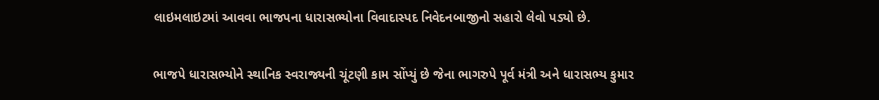લાઇમલાઇટમાં આવવા ભાજપના ધારાસભ્યોના વિવાદાસ્પદ નિવેદનબાજીનો સહારો લેવો પડ્યો છે.

ભાજપે ધારાસભ્યોને સ્થાનિક સ્વરાજ્યની ચૂંટણી કામ સોંપ્યું છે જેના ભાગરુપે પૂર્વ મંત્રી અને ધારાસભ્ય કુમાર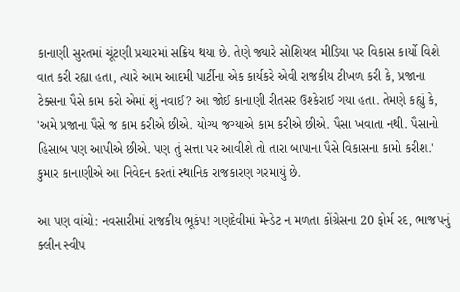કાનાણી સુરતમાં ચૂંટણી પ્રચારમાં સક્રિય થયા છે. તેણે જ્યારે સોશિયલ મીડિયા પર વિકાસ કાર્યો વિશે વાત કરી રહ્યા હતા, ત્યારે આમ આદમી પાર્ટીના એક કાર્યકરે એવી રાજકીય ટીખળ કરી કે, પ્રજાના ટેક્સના પૈસે કામ કરો એમાં શું નવાઈ? આ જોઈ કાનાણી રીતસર ઉશ્કેરાઈ ગયા હતા. તેમણે કહ્યું કે, 'અમે પ્રજાના પૈસે જ કામ કરીએ છીએ. યોગ્ય જગ્યાએ કામ કરીએ છીએ. પૈસા ખવાતા નથી. પૈસાનો હિસાબ પણ આપીએ છીએ. પણ તું સત્તા પર આવીશે તો તારા બાપાના પૈસે વિકાસના કામો કરીશ.' કુમાર કાનાણીએ આ નિવેદન કરતાં સ્થાનિક રાજકારણ ગરમાયું છે.

આ પણ વાંચો: નવસારીમાં રાજકીય ભૂકંપ! ગણદેવીમાં મેન્ડેટ ન મળતા કોંગ્રેસના 20 ફોર્મ રદ, ભાજપનું ક્લીન સ્વીપ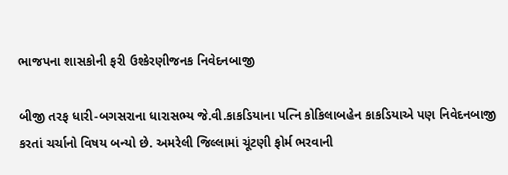ભાજપના શાસકોની ફરી ઉશ્કેરણીજનક નિવેદનબાજી

બીજી તરફ ધારી-બગસરાના ધારાસભ્ય જે.વી.કાકડિયાના પત્નિ કોકિલાબહેન કાકડિયાએ પણ નિવેદનબાજી કરતાં ચર્ચાનો વિષય બન્યો છે. અમરેલી જિલ્લામાં ચૂંટણી ફોર્મ ભરવાની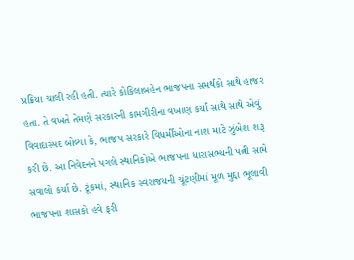પ્રક્રિયા ચાલી રહી હતી. ત્યારે કોકિલાબહેન ભાજપના સમર્થકો સાથે હાજર હતા. તે વખતે તેમણે સરકારની કામગીરીના વખાણ કર્યાં સાથે સાથે એવું વિવાદાસ્પદ બોલ્યા કે, ભાજપ સરકારે વિધર્મીઓના નાશ માટે ઝુંબેશ શરૂ કરી છે. આ નિવેદનને પગલે સ્થાનિકોએ ભાજપના ધારાસભ્યની પત્ની સામે સવાલો કર્યા છે. ટૂંકમાં, સ્થાનિક સ્વરાજયની ચૂંટણીમાં મૂળ મુદ્દા ભૂલાવી ભાજપના શાસકો હવે ફરી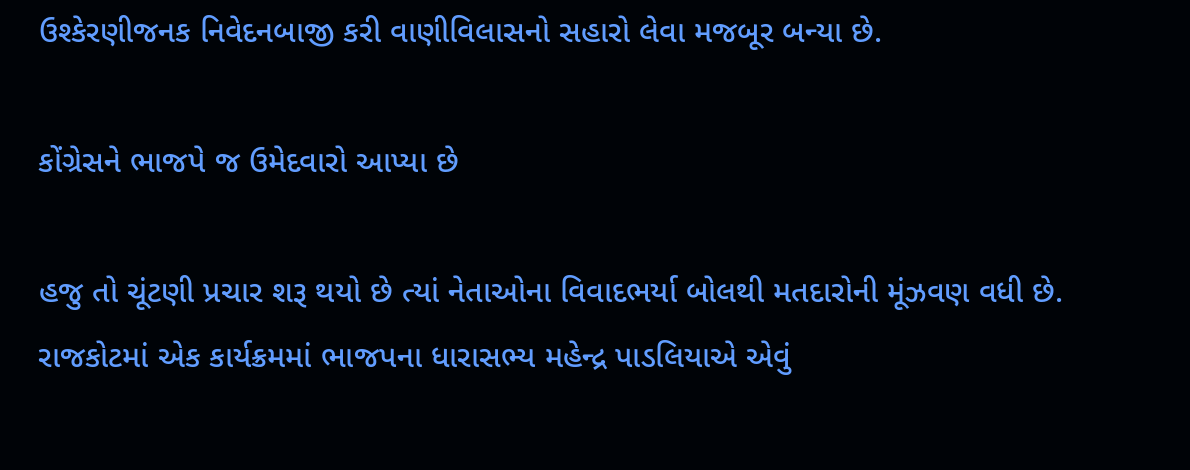ઉશ્કેરણીજનક નિવેદનબાજી કરી વાણીવિલાસનો સહારો લેવા મજબૂર બન્યા છે.

કોંગ્રેસને ભાજપે જ ઉમેદવારો આપ્યા છે

હજુ તો ચૂંટણી પ્રચાર શરૂ થયો છે ત્યાં નેતાઓના વિવાદભર્યા બોલથી મતદારોની મૂંઝવણ વધી છે. રાજકોટમાં એક કાર્યક્રમમાં ભાજપના ધારાસભ્ય મહેન્દ્ર પાડલિયાએ એવું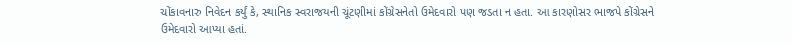ચોંકાવનારુ નિવેદન કર્યું કે, સ્થાનિક સ્વરાજયની ચૂંટણીમાં કોંગ્રેસનેતો ઉમેદવારો પણ જડતા ન હતા. આ કારણોસર ભાજપે કોંગ્રેસને ઉમેદવારો આપ્યા હતાં.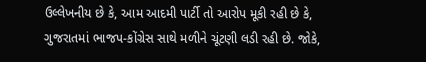ઉલ્લેખનીય છે કે, આમ આદમી પાર્ટી તો આરોપ મૂકી રહી છે કે, ગુજરાતમાં ભાજપ-કોંગ્રેસ સાથે મળીને ચૂંટણી લડી રહી છે. જોકે,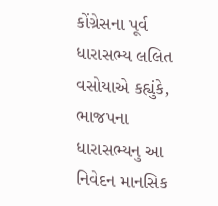કોંગ્રેસના પૂર્વ ધારાસભ્ય લલિત વસોયાએ કહ્યુંકે, ભાજપના ધારાસભ્યનુ આ નિવેદન માનસિક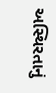અસ્થિરતાનું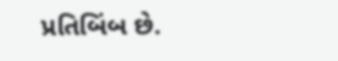પ્રતિબિંબ છે.